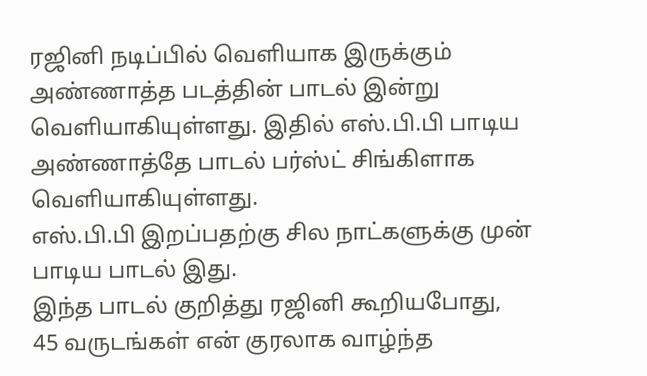ரஜினி நடிப்பில் வெளியாக இருக்கும் அண்ணாத்த படத்தின் பாடல் இன்று வெளியாகியுள்ளது. இதில் எஸ்.பி.பி பாடிய அண்ணாத்தே பாடல் பர்ஸ்ட் சிங்கிளாக வெளியாகியுள்ளது.
எஸ்.பி.பி இறப்பதற்கு சில நாட்களுக்கு முன் பாடிய பாடல் இது.
இந்த பாடல் குறித்து ரஜினி கூறியபோது,
45 வருடங்கள் என் குரலாக வாழ்ந்த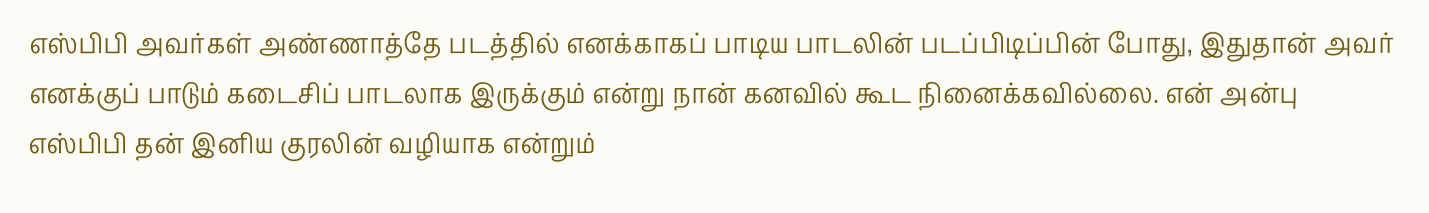எஸ்பிபி அவர்கள் அண்ணாத்தே படத்தில் எனக்காகப் பாடிய பாடலின் படப்பிடிப்பின் போது, இதுதான் அவர் எனக்குப் பாடும் கடைசிப் பாடலாக இருக்கும் என்று நான் கனவில் கூட நினைக்கவில்லை. என் அன்பு எஸ்பிபி தன் இனிய குரலின் வழியாக என்றும்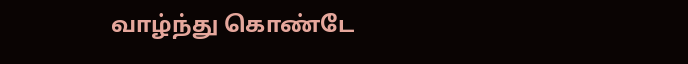வாழ்ந்து கொண்டே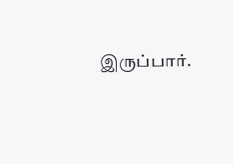இருப்பார்.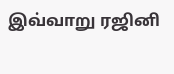இவ்வாறு ரஜினி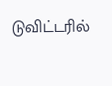டுவிட்டரில்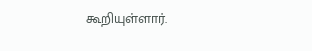கூறியுள்ளார்.